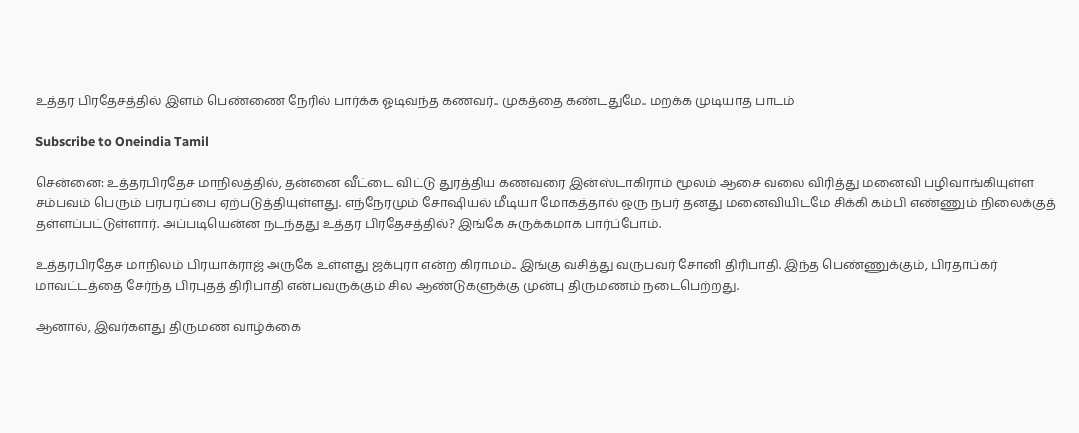உத்தர பிரதேசத்தில் இளம் பெண்ணை நேரில் பார்க்க ஓடிவந்த கணவர்.. முகத்தை கண்டதுமே.. மறக்க முடியாத பாடம்

Subscribe to Oneindia Tamil

சென்னை: உத்தரபிரதேச மாநிலத்தில், தன்னை வீட்டை விட்டு துரத்திய கணவரை இன்ஸ்டாகிராம் மூலம் ஆசை வலை விரித்து மனைவி பழிவாங்கியுள்ள சம்பவம் பெரும் பரபரப்பை ஏற்படுத்தியுள்ளது. எந்நேரமும் சோஷியல் மீடியா மோகத்தால் ஒரு நபர் தனது மனைவியிடமே சிக்கி கம்பி எண்ணும் நிலைக்குத் தள்ளப்பட்டுள்ளார். அப்படியென்ன நடந்தது உத்தர பிரதேசத்தில்? இங்கே சுருக்கமாக பார்ப்போம்.

உத்தரபிரதேச மாநிலம் பிரயாக்ராஜ் அருகே உள்ளது ஜக்புரா என்ற கிராமம்.. இங்கு வசித்து வருபவர் சோனி திரிபாதி. இந்த பெண்ணுக்கும், பிரதாப்கர் மாவட்டத்தை சேர்ந்த பிரபுதத் திரிபாதி என்பவருக்கும் சில ஆண்டுகளுக்கு முன்பு திருமணம் நடைபெற்றது.

ஆனால், இவர்களது திருமண வாழ்க்கை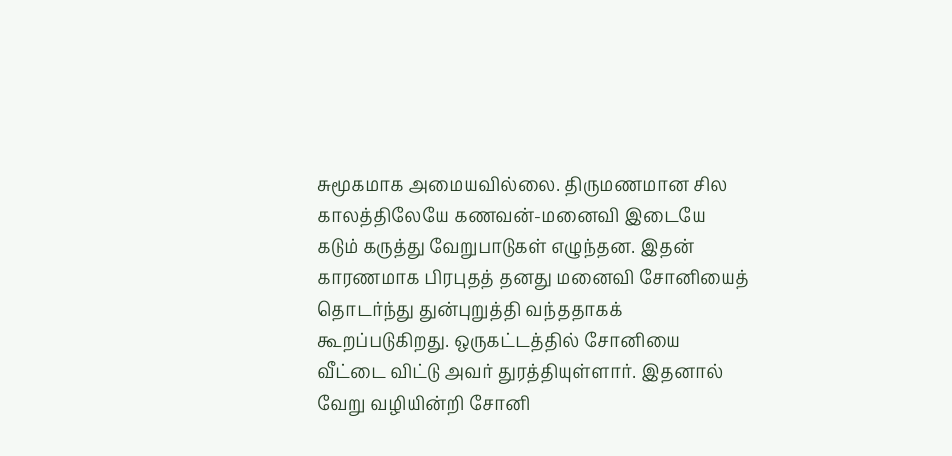சுமூகமாக அமையவில்லை. திருமணமான சில காலத்திலேயே கணவன்-மனைவி இடையே கடும் கருத்து வேறுபாடுகள் எழுந்தன. இதன் காரணமாக பிரபுதத் தனது மனைவி சோனியைத் தொடர்ந்து துன்புறுத்தி வந்ததாகக் கூறப்படுகிறது. ஒருகட்டத்தில் சோனியை வீட்டை விட்டு அவர் துரத்தியுள்ளார். இதனால் வேறு வழியின்றி சோனி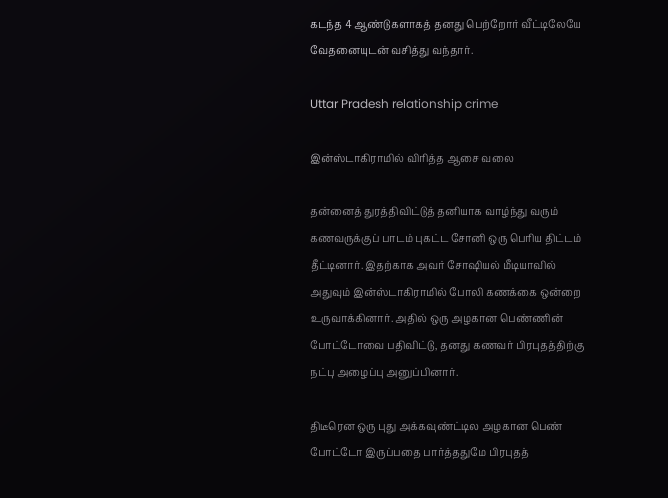கடந்த 4 ஆண்டுகளாகத் தனது பெற்றோர் வீட்டிலேயே வேதனையுடன் வசித்து வந்தார்.

Uttar Pradesh relationship crime

இன்ஸ்டாகிராமில் விரித்த ஆசை வலை

தன்னைத் துரத்திவிட்டுத் தனியாக வாழ்ந்து வரும் கணவருக்குப் பாடம் புகட்ட சோனி ஒரு பெரிய திட்டம் தீட்டினார். இதற்காக அவர் சோஷியல் மீடியாவில் அதுவும் இன்ஸ்டாகிராமில் போலி கணக்கை ஒன்றை உருவாக்கினார். அதில் ஒரு அழகான பெண்ணின் போட்டோவை பதிவிட்டு, தனது கணவர் பிரபுதத்திற்கு நட்பு அழைப்பு அனுப்பினார்.

திடீரென ஒரு புது அக்கவுண்ட்டில அழகான பெண் போட்டோ இருப்பதை பார்த்ததுமே பிரபுதத்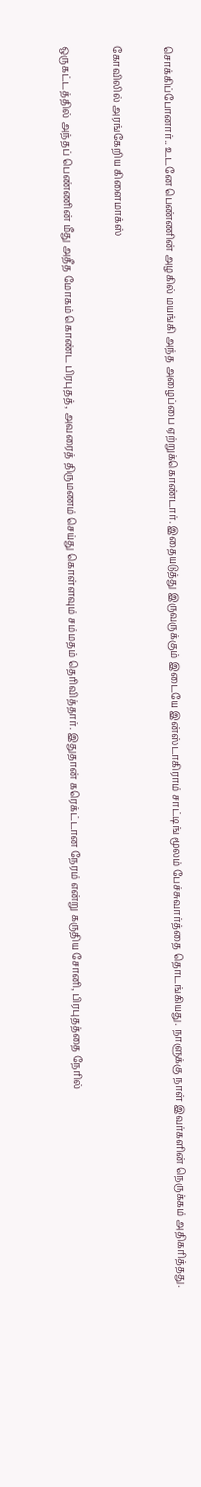சொக்கிப்போனார்.. உடனே பெண்ணின் அழகில் மயங்கி அந்த அழைப்பை ஏற்றுக்கொண்டார். இதையடுத்து இருவருக்கும் இடையே இன்ஸ்டாகிராம் சாட்டிங் மூலம் பேச்சுவார்த்தை தொடங்கியது. நாளுக்கு நாள் இவர்களின் நெருக்கம் அதிகரித்தது.

கோவிலில் அரங்கேறிய கிளைமாக்ஸ்

ஒருகட்டத்தில் அந்தப் பெண்ணின் மீது அதீத மோகம் கொண்ட பிரபுதத், அவரைத் திருமணம் செய்து கொள்ளவும் சம்மதம் தெரிவித்தார். இதுதான் கரெக்ட்டான நேரம் என்று கருதிய சோனி, பிரபுதத்தை நேரில்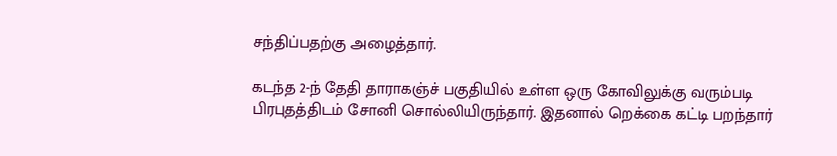சந்திப்பதற்கு அழைத்தார்.

கடந்த 2-ந் தேதி தாராகஞ்ச் பகுதியில் உள்ள ஒரு கோவிலுக்கு வரும்படி பிரபுதத்திடம் சோனி சொல்லியிருந்தார். இதனால் றெக்கை கட்டி பறந்தார்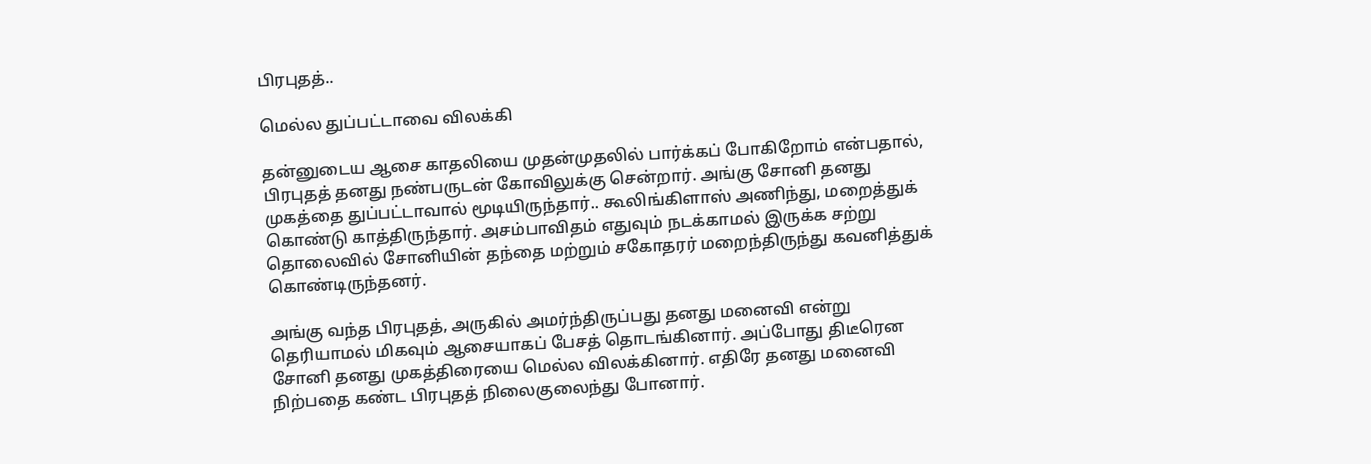பிரபுதத்..

மெல்ல துப்பட்டாவை விலக்கி

தன்னுடைய ஆசை காதலியை முதன்முதலில் பார்க்கப் போகிறோம் என்பதால், பிரபுதத் தனது நண்பருடன் கோவிலுக்கு சென்றார். அங்கு சோனி தனது முகத்தை துப்பட்டாவால் மூடியிருந்தார்.. கூலிங்கிளாஸ் அணிந்து, மறைத்துக் கொண்டு காத்திருந்தார். அசம்பாவிதம் எதுவும் நடக்காமல் இருக்க சற்று தொலைவில் சோனியின் தந்தை மற்றும் சகோதரர் மறைந்திருந்து கவனித்துக் கொண்டிருந்தனர்.

அங்கு வந்த பிரபுதத், அருகில் அமர்ந்திருப்பது தனது மனைவி என்று தெரியாமல் மிகவும் ஆசையாகப் பேசத் தொடங்கினார். அப்போது திடீரென சோனி தனது முகத்திரையை மெல்ல விலக்கினார். எதிரே தனது மனைவி நிற்பதை கண்ட பிரபுதத் நிலைகுலைந்து போனார்.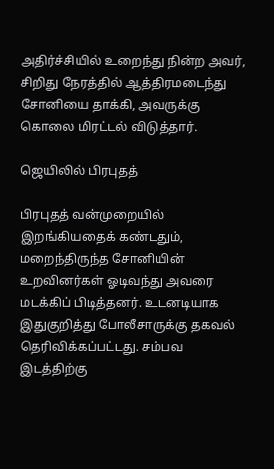அதிர்ச்சியில் உறைந்து நின்ற அவர், சிறிது நேரத்தில் ஆத்திரமடைந்து சோனியை தாக்கி, அவருக்கு கொலை மிரட்டல் விடுத்தார்.

ஜெயிலில் பிரபுதத்

பிரபுதத் வன்முறையில் இறங்கியதைக் கண்டதும், மறைந்திருந்த சோனியின் உறவினர்கள் ஓடிவந்து அவரை மடக்கிப் பிடித்தனர். உடனடியாக இதுகுறித்து போலீசாருக்கு தகவல் தெரிவிக்கப்பட்டது. சம்பவ இடத்திற்கு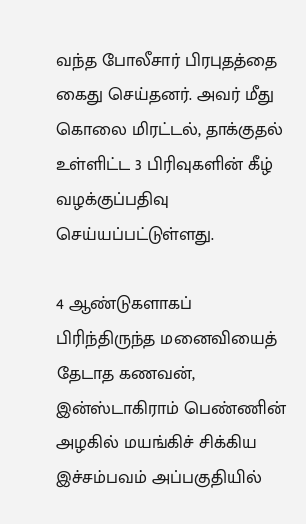வந்த போலீசார் பிரபுதத்தை கைது செய்தனர். அவர் மீது கொலை மிரட்டல், தாக்குதல் உள்ளிட்ட 3 பிரிவுகளின் கீழ் வழக்குப்பதிவு செய்யப்பட்டுள்ளது.

4 ஆண்டுகளாகப் பிரிந்திருந்த மனைவியைத் தேடாத கணவன், இன்ஸ்டாகிராம் பெண்ணின் அழகில் மயங்கிச் சிக்கிய இச்சம்பவம் அப்பகுதியில்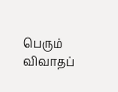பெரும் விவாதப்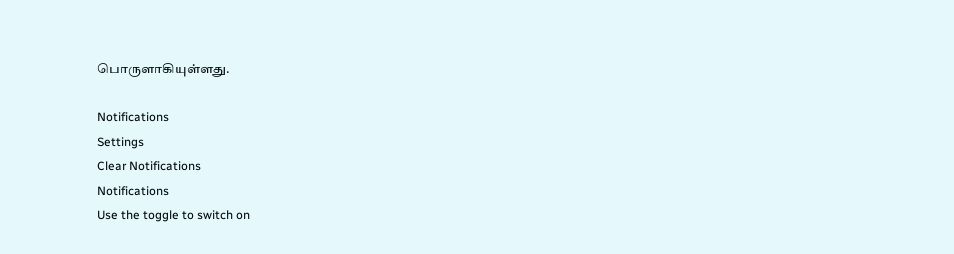பொருளாகியுள்ளது.

Notifications
Settings
Clear Notifications
Notifications
Use the toggle to switch on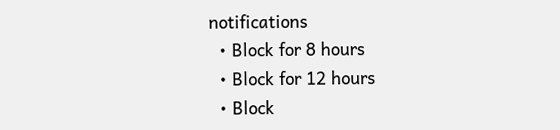notifications
  • Block for 8 hours
  • Block for 12 hours
  • Block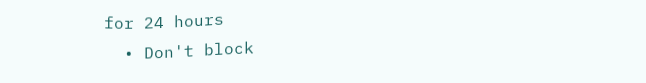for 24 hours
  • Don't block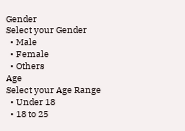Gender
Select your Gender
  • Male
  • Female
  • Others
Age
Select your Age Range
  • Under 18
  • 18 to 25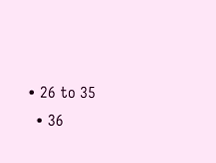• 26 to 35
  • 36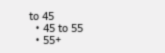to 45
  • 45 to 55
  • 55+